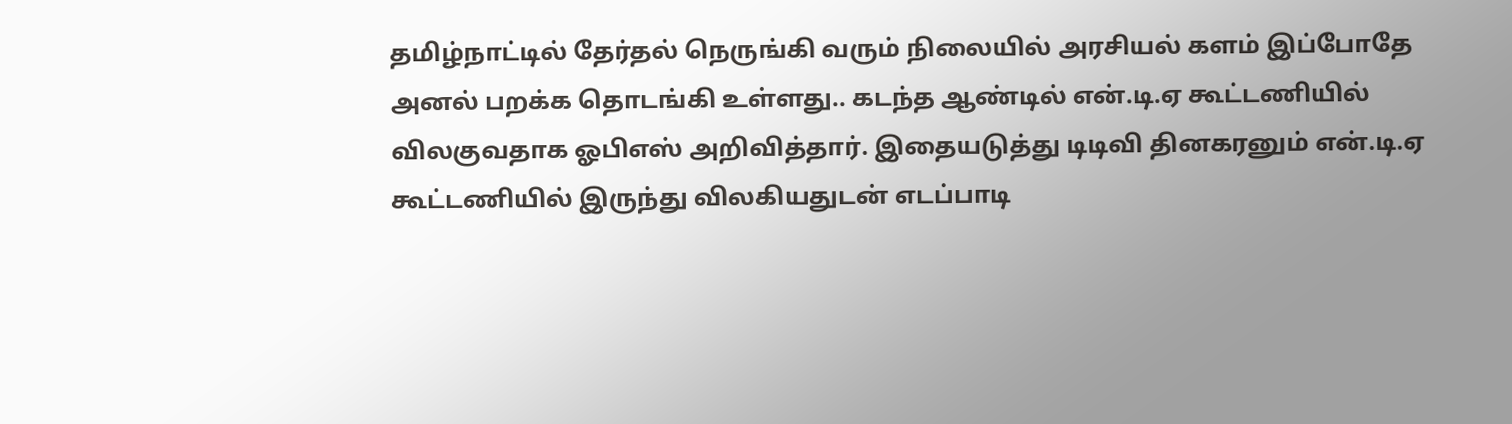தமிழ்நாட்டில் தேர்தல் நெருங்கி வரும் நிலையில் அரசியல் களம் இப்போதே அனல் பறக்க தொடங்கி உள்ளது.. கடந்த ஆண்டில் என்.டி.ஏ கூட்டணியில் விலகுவதாக ஓபிஎஸ் அறிவித்தார். இதையடுத்து டிடிவி தினகரனும் என்.டி.ஏ கூட்டணியில் இருந்து விலகியதுடன் எடப்பாடி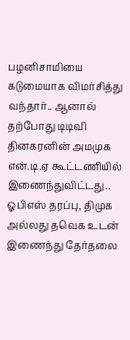பழனிசாமியை கடுமையாக விமர்சித்து வந்தார்.. ஆனால் தற்போது டிடிவி தினகரனின் அமமுக என்.டி.ஏ கூட்டணியில் இணைந்துவிட்டது.. ஓபிஎஸ் தரப்பு, திமுக அல்லது தவெக உடன் இணைந்து தேர்தலை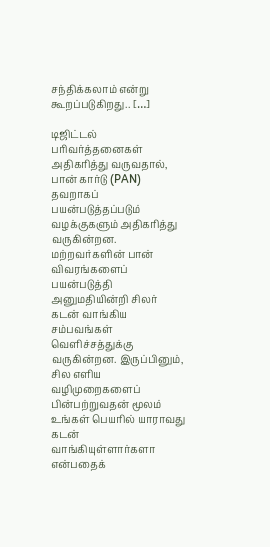சந்திக்கலாம் என்று கூறப்படுகிறது.. […]

டிஜிட்டல் பரிவர்த்தனைகள் அதிகரித்து வருவதால், பான் கார்டு (PAN) தவறாகப் பயன்படுத்தப்படும் வழக்குகளும் அதிகரித்து வருகின்றன. மற்றவர்களின் பான் விவரங்களைப் பயன்படுத்தி அனுமதியின்றி சிலர் கடன் வாங்கிய சம்பவங்கள் வெளிச்சத்துக்கு வருகின்றன. இருப்பினும், சில எளிய வழிமுறைகளைப் பின்பற்றுவதன் மூலம் உங்கள் பெயரில் யாராவது கடன் வாங்கியுள்ளார்களா என்பதைக்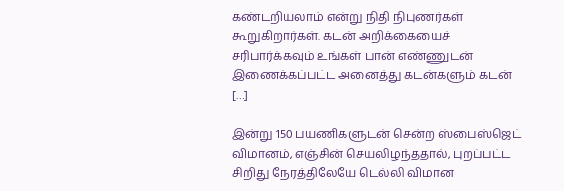கண்டறியலாம் என்று நிதி நிபுணர்கள் கூறுகிறார்கள். கடன் அறிக்கையைச் சரிபார்க்கவும் உங்கள் பான் எண்ணுடன் இணைக்கப்பட்ட அனைத்து கடன்களும் கடன் […]

இன்று 150 பயணிகளுடன் சென்ற ஸ்பைஸ்ஜெட் விமானம், எஞ்சின் செயலிழந்ததால், புறப்பட்ட சிறிது நேரத்திலேயே டெல்லி விமான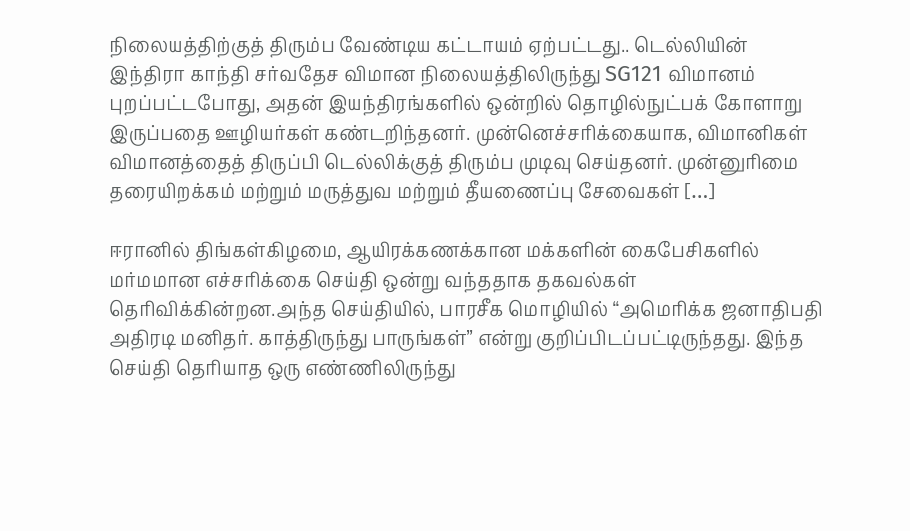நிலையத்திற்குத் திரும்ப வேண்டிய கட்டாயம் ஏற்பட்டது.. டெல்லியின் இந்திரா காந்தி சர்வதேச விமான நிலையத்திலிருந்து SG121 விமானம் புறப்பட்டபோது, அதன் இயந்திரங்களில் ஒன்றில் தொழில்நுட்பக் கோளாறு இருப்பதை ஊழியர்கள் கண்டறிந்தனர். முன்னெச்சரிக்கையாக, விமானிகள் விமானத்தைத் திருப்பி டெல்லிக்குத் திரும்ப முடிவு செய்தனர். முன்னுரிமை தரையிறக்கம் மற்றும் மருத்துவ மற்றும் தீயணைப்பு சேவைகள் […]

ஈரானில் திங்கள்கிழமை, ஆயிரக்கணக்கான மக்களின் கைபேசிகளில் மர்மமான எச்சரிக்கை செய்தி ஒன்று வந்ததாக தகவல்கள் தெரிவிக்கின்றன.அந்த செய்தியில், பாரசீக மொழியில் “அமெரிக்க ஜனாதிபதி அதிரடி மனிதர். காத்திருந்து பாருங்கள்” என்று குறிப்பிடப்பட்டிருந்தது. இந்த செய்தி தெரியாத ஒரு எண்ணிலிருந்து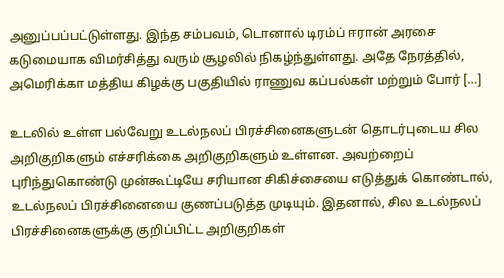அனுப்பப்பட்டுள்ளது. இந்த சம்பவம், டொனால் டிரம்ப் ஈரான் அரசை கடுமையாக விமர்சித்து வரும் சூழலில் நிகழ்ந்துள்ளது. அதே நேரத்தில், அமெரிக்கா மத்திய கிழக்கு பகுதியில் ராணுவ கப்பல்கள் மற்றும் போர் […]

உடலில் உள்ள பல்வேறு உடல்நலப் பிரச்சினைகளுடன் தொடர்புடைய சில அறிகுறிகளும் எச்சரிக்கை அறிகுறிகளும் உள்ளன. அவற்றைப் புரிந்துகொண்டு முன்கூட்டியே சரியான சிகிச்சையை எடுத்துக் கொண்டால், உடல்நலப் பிரச்சினையை குணப்படுத்த முடியும். இதனால், சில உடல்நலப் பிரச்சினைகளுக்கு குறிப்பிட்ட அறிகுறிகள்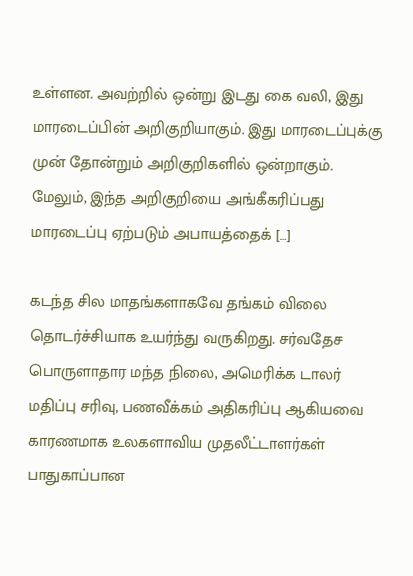உள்ளன. அவற்றில் ஒன்று இடது கை வலி, இது மாரடைப்பின் அறிகுறியாகும். இது மாரடைப்புக்கு முன் தோன்றும் அறிகுறிகளில் ஒன்றாகும். மேலும், இந்த அறிகுறியை அங்கீகரிப்பது மாரடைப்பு ஏற்படும் அபாயத்தைக் […]

கடந்த சில மாதங்களாகவே தங்கம் விலை தொடர்ச்சியாக உயர்ந்து வருகிறது. சர்வதேச பொருளாதார மந்த நிலை, அமெரிக்க டாலர் மதிப்பு சரிவு, பணவீக்கம் அதிகரிப்பு ஆகியவை காரணமாக உலகளாவிய முதலீட்டாளர்கள் பாதுகாப்பான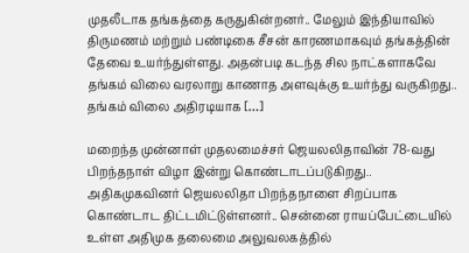முதலீடாக தங்கத்தை கருதுகின்றனர்.. மேலும் இந்தியாவில் திருமணம் மற்றும் பண்டிகை சீசன் காரணமாகவும் தங்கத்தின் தேவை உயர்ந்துள்ளது. அதன்படி கடந்த சில நாட்களாகவே தங்கம் விலை வரலாறு காணாத அளவுக்கு உயர்ந்து வருகிறது.. தங்கம் விலை அதிரடியாக […]

மறைந்த முன்னாள் முதலமைச்சர் ஜெயலலிதாவின் 78-வது பிறந்தநாள் விழா இன்று கொண்டாடப்படுகிறது.. அதிகமுகவினர் ஜெயலலிதா பிறந்தநாளை சிறப்பாக கொண்டாட திட்டமிட்டுள்ளனர்.. சென்னை ராயப்பேட்டையில் உள்ள அதிமுக தலைமை அலுவலகத்தில்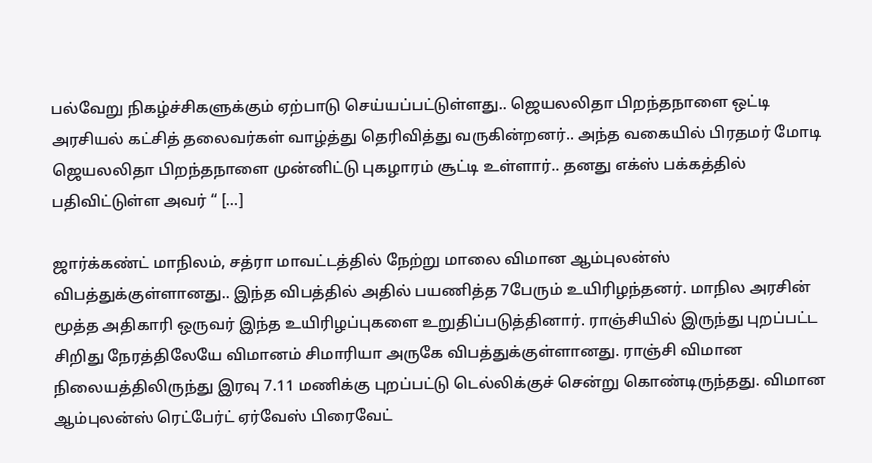பல்வேறு நிகழ்ச்சிகளுக்கும் ஏற்பாடு செய்யப்பட்டுள்ளது.. ஜெயலலிதா பிறந்தநாளை ஒட்டி அரசியல் கட்சித் தலைவர்கள் வாழ்த்து தெரிவித்து வருகின்றனர்.. அந்த வகையில் பிரதமர் மோடி ஜெயலலிதா பிறந்தநாளை முன்னிட்டு புகழாரம் சூட்டி உள்ளார்.. தனது எக்ஸ் பக்கத்தில் பதிவிட்டுள்ள அவர் “ […]

ஜார்க்கண்ட் மாநிலம், சத்ரா மாவட்டத்தில் நேற்று மாலை விமான ஆம்புலன்ஸ் விபத்துக்குள்ளானது.. இந்த விபத்தில் அதில் பயணித்த 7பேரும் உயிரிழந்தனர். மாநில அரசின் மூத்த அதிகாரி ஒருவர் இந்த உயிரிழப்புகளை உறுதிப்படுத்தினார். ராஞ்சியில் இருந்து புறப்பட்ட சிறிது நேரத்திலேயே விமானம் சிமாரியா அருகே விபத்துக்குள்ளானது. ராஞ்சி விமான நிலையத்திலிருந்து இரவு 7.11 மணிக்கு புறப்பட்டு டெல்லிக்குச் சென்று கொண்டிருந்தது. விமான ஆம்புலன்ஸ் ரெட்பேர்ட் ஏர்வேஸ் பிரைவேட்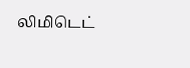லிமிடெட்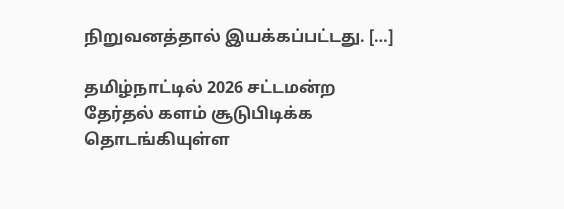நிறுவனத்தால் இயக்கப்பட்டது. […]

தமிழ்நாட்டில் 2026 சட்டமன்ற தேர்தல் களம் சூடுபிடிக்க தொடங்கியுள்ள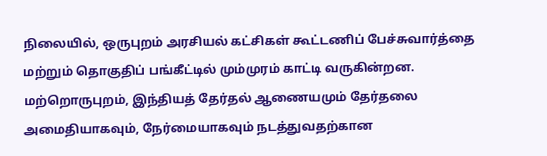நிலையில், ஒருபுறம் அரசியல் கட்சிகள் கூட்டணிப் பேச்சுவார்த்தை மற்றும் தொகுதிப் பங்கீட்டில் மும்முரம் காட்டி வருகின்றன. மற்றொருபுறம், இந்தியத் தேர்தல் ஆணையமும் தேர்தலை அமைதியாகவும், நேர்மையாகவும் நடத்துவதற்கான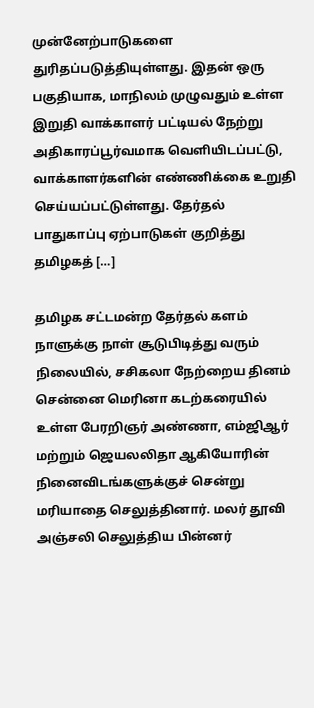முன்னேற்பாடுகளை துரிதப்படுத்தியுள்ளது. இதன் ஒரு பகுதியாக, மாநிலம் முழுவதும் உள்ள இறுதி வாக்காளர் பட்டியல் நேற்று அதிகாரப்பூர்வமாக வெளியிடப்பட்டு, வாக்காளர்களின் எண்ணிக்கை உறுதி செய்யப்பட்டுள்ளது. தேர்தல் பாதுகாப்பு ஏற்பாடுகள் குறித்து தமிழகத் […]

தமிழக சட்டமன்ற தேர்தல் களம் நாளுக்கு நாள் சூடுபிடித்து வரும் நிலையில், சசிகலா நேற்றைய தினம் சென்னை மெரினா கடற்கரையில் உள்ள பேரறிஞர் அண்ணா, எம்ஜிஆர் மற்றும் ஜெயலலிதா ஆகியோரின் நினைவிடங்களுக்குச் சென்று மரியாதை செலுத்தினார். மலர் தூவி அஞ்சலி செலுத்திய பின்னர்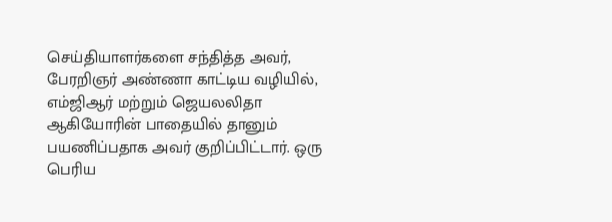செய்தியாளர்களை சந்தித்த அவர், பேரறிஞர் அண்ணா காட்டிய வழியில், எம்ஜிஆர் மற்றும் ஜெயலலிதா ஆகியோரின் பாதையில் தானும் பயணிப்பதாக அவர் குறிப்பிட்டார். ஒரு பெரிய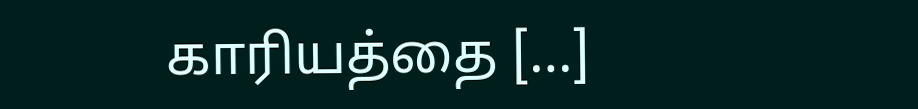காரியத்தை […]